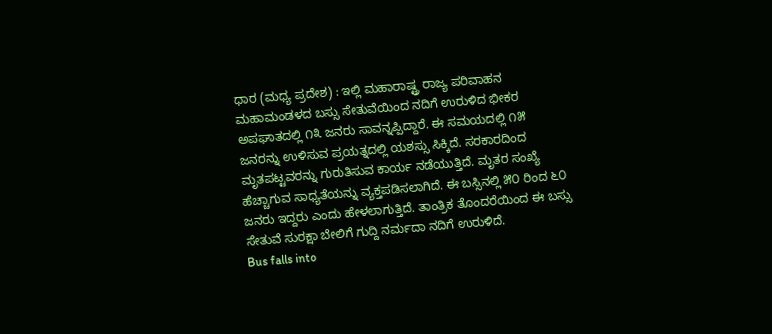ಧಾರ (ಮಧ್ಯ ಪ್ರದೇಶ) : ಇಲ್ಲಿ ಮಹಾರಾಷ್ಟ್ರ ರಾಜ್ಯ ಪರಿವಾಹನ ಮಹಾಮಂಡಳದ ಬಸ್ಸು ಸೇತುವೆಯಿಂದ ನದಿಗೆ ಉರುಳಿದ ಭೀಕರ ಅಪಘಾತದಲ್ಲಿ ೧೩ ಜನರು ಸಾವನ್ನಪ್ಪಿದ್ದಾರೆ. ಈ ಸಮಯದಲ್ಲಿ ೧೫ ಜನರನ್ನು ಉಳಿಸುವ ಪ್ರಯತ್ನದಲ್ಲಿ ಯಶಸ್ಸು ಸಿಕ್ಕಿದೆ. ಸರಕಾರದಿಂದ ಮೃತಪಟ್ಟವರನ್ನು ಗುರುತಿಸುವ ಕಾರ್ಯ ನಡೆಯುತ್ತಿದೆ. ಮೃತರ ಸಂಖ್ಯೆ ಹೆಚ್ಚಾಗುವ ಸಾಧ್ಯತೆಯನ್ನು ವ್ಯಕ್ತಪಡಿಸಲಾಗಿದೆ. ಈ ಬಸ್ಸಿನಲ್ಲಿ ೫೦ ರಿಂದ ೬೦ ಜನರು ಇದ್ದರು ಎಂದು ಹೇಳಲಾಗುತ್ತಿದೆ. ತಾಂತ್ರಿಕ ತೊಂದರೆಯಿಂದ ಈ ಬಸ್ಸು ಸೇತುವೆ ಸುರಕ್ಷಾ ಬೇಲಿಗೆ ಗುದ್ದಿ ನರ್ಮದಾ ನದಿಗೆ ಉರುಳಿದೆ.
Bus falls into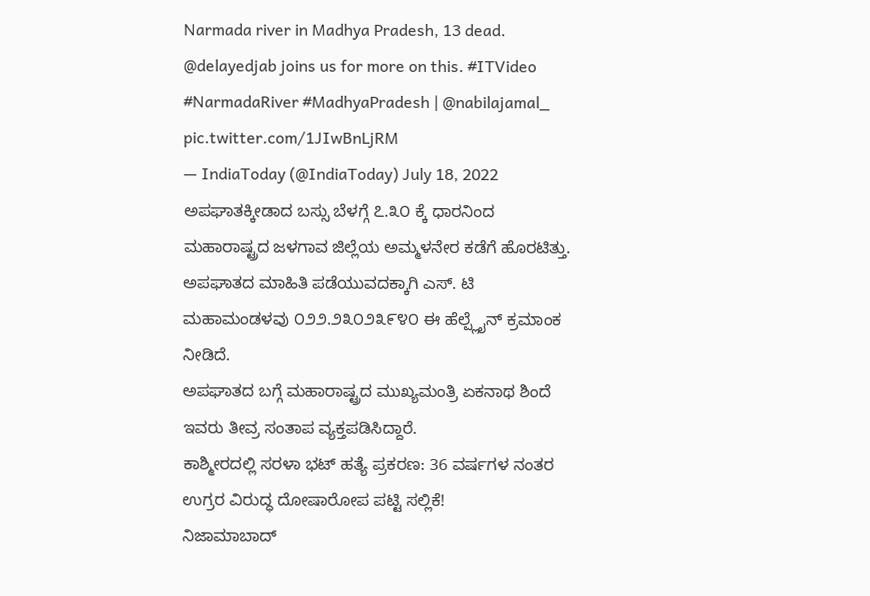Narmada river in Madhya Pradesh, 13 dead. @delayedjab joins us for more on this. #ITVideo #NarmadaRiver #MadhyaPradesh | @nabilajamal_ pic.twitter.com/1JIwBnLjRM
— IndiaToday (@IndiaToday) July 18, 2022
ಅಪಘಾತಕ್ಕೀಡಾದ ಬಸ್ಸು ಬೆಳಗ್ಗೆ ೭.೩೦ ಕ್ಕೆ ಧಾರನಿಂದ ಮಹಾರಾಷ್ಟ್ರದ ಜಳಗಾವ ಜಿಲ್ಲೆಯ ಅಮ್ಮಳನೇರ ಕಡೆಗೆ ಹೊರಟಿತ್ತು. ಅಪಘಾತದ ಮಾಹಿತಿ ಪಡೆಯುವದಕ್ಕಾಗಿ ಎಸ್. ಟಿ ಮಹಾಮಂಡಳವು ೦೨೨.೨೩೦೨೩೯೪೦ ಈ ಹೆಲ್ಪ್ಲೈನ್ ಕ್ರಮಾಂಕ ನೀಡಿದೆ.
ಅಪಘಾತದ ಬಗ್ಗೆ ಮಹಾರಾಷ್ಟ್ರದ ಮುಖ್ಯಮಂತ್ರಿ ಏಕನಾಥ ಶಿಂದೆ ಇವರು ತೀವ್ರ ಸಂತಾಪ ವ್ಯಕ್ತಪಡಿಸಿದ್ದಾರೆ.
ಕಾಶ್ಮೀರದಲ್ಲಿ ಸರಳಾ ಭಟ್ ಹತ್ಯೆ ಪ್ರಕರಣ: 36 ವರ್ಷಗಳ ನಂತರ ಉಗ್ರರ ವಿರುದ್ಧ ದೋಷಾರೋಪ ಪಟ್ಟಿ ಸಲ್ಲಿಕೆ!
ನಿಜಾಮಾಬಾದ್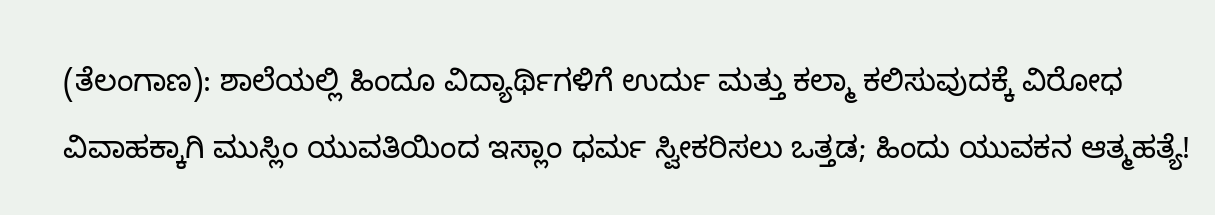(ತೆಲಂಗಾಣ): ಶಾಲೆಯಲ್ಲಿ ಹಿಂದೂ ವಿದ್ಯಾರ್ಥಿಗಳಿಗೆ ಉರ್ದು ಮತ್ತು ಕಲ್ಮಾ ಕಲಿಸುವುದಕ್ಕೆ ವಿರೋಧ
ವಿವಾಹಕ್ಕಾಗಿ ಮುಸ್ಲಿಂ ಯುವತಿಯಿಂದ ಇಸ್ಲಾಂ ಧರ್ಮ ಸ್ವೀಕರಿಸಲು ಒತ್ತಡ; ಹಿಂದು ಯುವಕನ ಆತ್ಮಹತ್ಯೆ!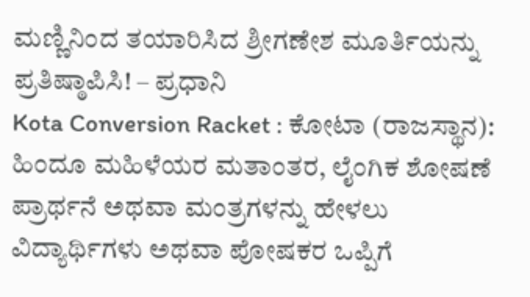ಮಣ್ಣಿನಿಂದ ತಯಾರಿಸಿದ ಶ್ರೀಗಣೇಶ ಮೂರ್ತಿಯನ್ನು ಪ್ರತಿಷ್ಠಾಪಿಸಿ! – ಪ್ರಧಾನಿ
Kota Conversion Racket : ಕೋಟಾ (ರಾಜಸ್ಥಾನ): ಹಿಂದೂ ಮಹಿಳೆಯರ ಮತಾಂತರ, ಲೈಂಗಿಕ ಶೋಷಣೆ
ಪ್ರಾರ್ಥನೆ ಅಥವಾ ಮಂತ್ರಗಳನ್ನು ಹೇಳಲು ವಿದ್ಯಾರ್ಥಿಗಳು ಅಥವಾ ಪೋಷಕರ ಒಪ್ಪಿಗೆ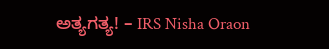ಅತ್ಯಗತ್ಯ! – IRS Nisha Oraon